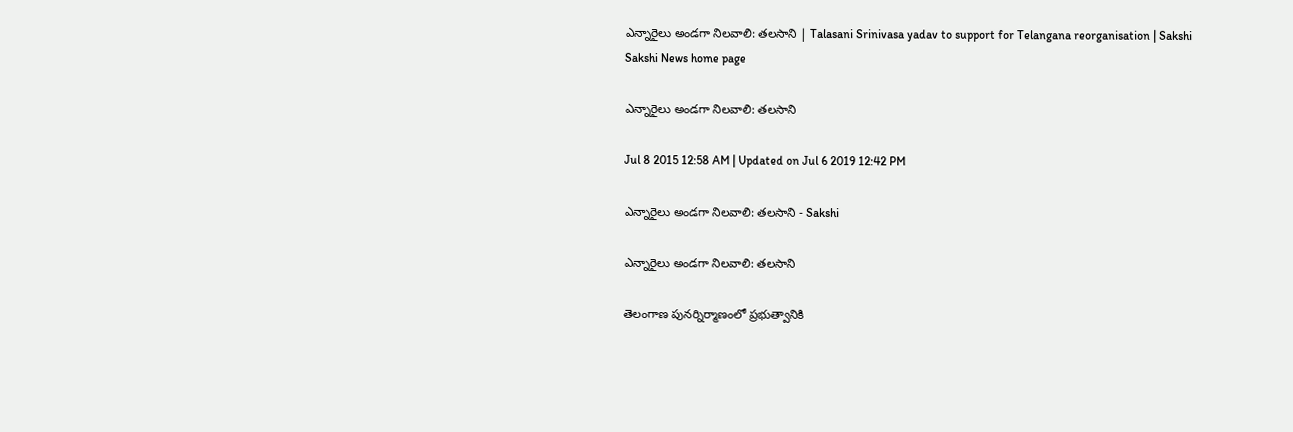ఎన్నారైలు అండగా నిలవాలి: తలసాని | Talasani Srinivasa yadav to support for Telangana reorganisation | Sakshi
Sakshi News home page

ఎన్నారైలు అండగా నిలవాలి: తలసాని

Jul 8 2015 12:58 AM | Updated on Jul 6 2019 12:42 PM

ఎన్నారైలు అండగా నిలవాలి: తలసాని - Sakshi

ఎన్నారైలు అండగా నిలవాలి: తలసాని

తెలంగాణ పునర్నిర్మాణంలో ప్రభుత్వానికి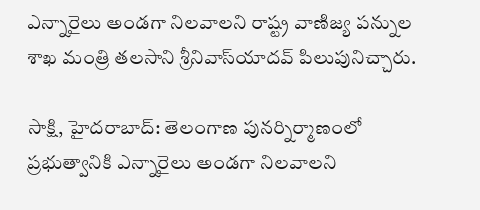ఎన్నారైలు అండగా నిలవాలని రాష్ట్ర వాణిజ్య పన్నుల శాఖ మంత్రి తలసాని శ్రీనివాస్‌యాదవ్ పిలుపునిచ్చారు.

సాక్షి, హైదరాబాద్: తెలంగాణ పునర్నిర్మాణంలో ప్రభుత్వానికి ఎన్నారైలు అండగా నిలవాలని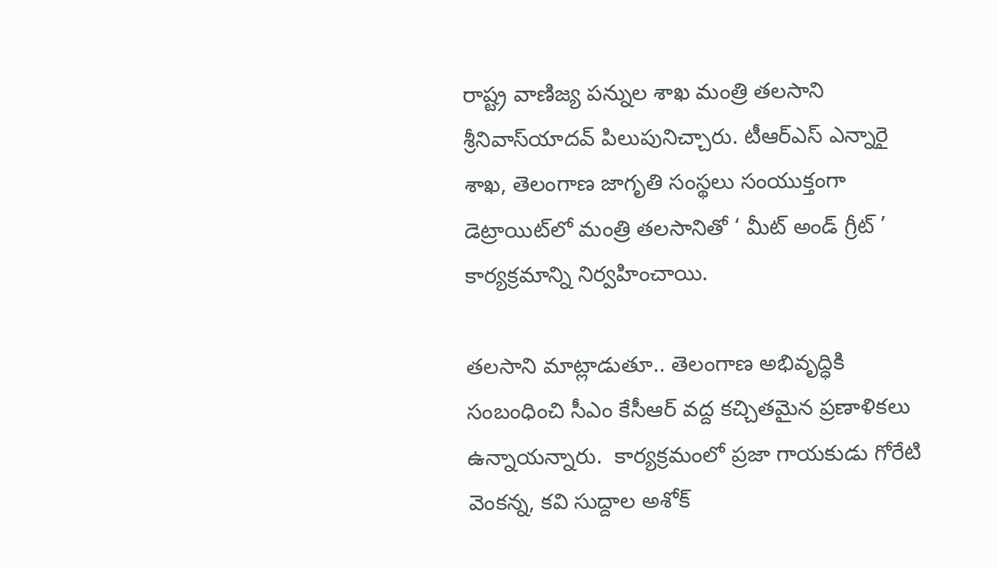రాష్ట్ర వాణిజ్య పన్నుల శాఖ మంత్రి తలసాని శ్రీనివాస్‌యాదవ్ పిలుపునిచ్చారు. టీఆర్‌ఎస్ ఎన్నారై శాఖ, తెలంగాణ జాగృతి సంస్థలు సంయుక్తంగా డెట్రాయిట్‌లో మంత్రి తలసానితో ‘ మీట్ అండ్ గ్రీట్ ’ కార్యక్రమాన్ని నిర్వహించాయి.

తలసాని మాట్లాడుతూ.. తెలంగాణ అభివృద్ధికి సంబంధించి సీఎం కేసీఆర్ వద్ద కచ్చితమైన ప్రణాళికలు ఉన్నాయన్నారు.  కార్యక్రమంలో ప్రజా గాయకుడు గోరేటి వెంకన్న, కవి సుద్దాల అశోక్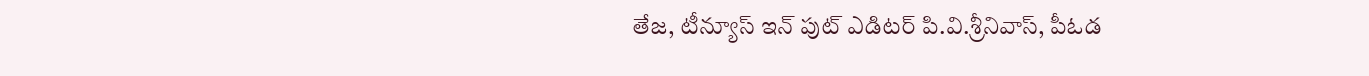తేజ, టీన్యూస్ ఇన్ పుట్ ఎడిటర్ పి.వి.శ్రీనివాస్, పీఓడ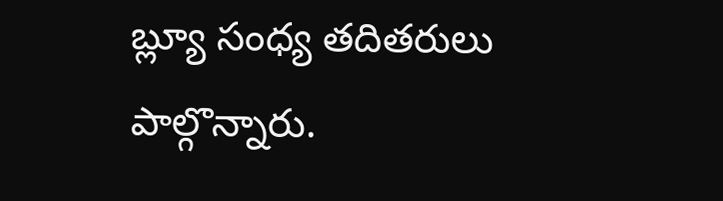బ్ల్యూ సంధ్య తదితరులు పాల్గొన్నారు.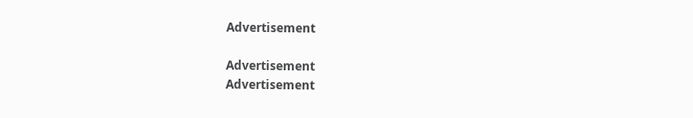Advertisement

Advertisement
Advertisement